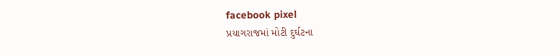facebook pixel
પ્રયાગરાજમાં મોટી દુર્ઘટના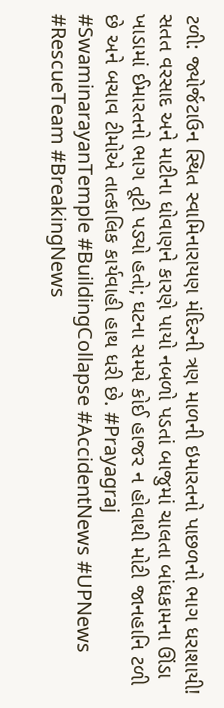ટળી: જ્યોર્જટાઉન સ્થિત સ્વામિનારાયણ મંદિરની ત્રણ માળની ઇમારતનો પાછળનો ભાગ ધરાશાયી! સતત વરસાદ અને માટીના ધોવાણને કારણે પાયો નબળો પડતાં બાજુમાં ચાલતા બાંધકામના ઊંડા ખાડામાં ઈમારતનો ભાગ તૂટી પડ્યો હતો; ઘટના સમયે કોઈ હાજર ન હોવાથી મોટી જાનહાનિ ટળી છે અને બચાવ ટીમોએ તાત્કાલિક કાર્યવાહી હાથ ધરી છે. #Prayagraj #SwaminarayanTemple #BuildingCollapse #AccidentNews #UPNews #RescueTeam #BreakingNews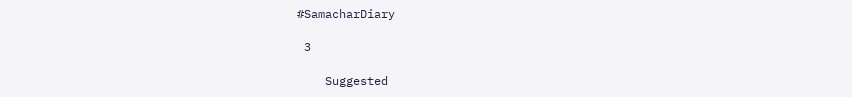#SamacharDiary

 3

    Suggested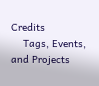Credits
    Tags, Events, and Projects